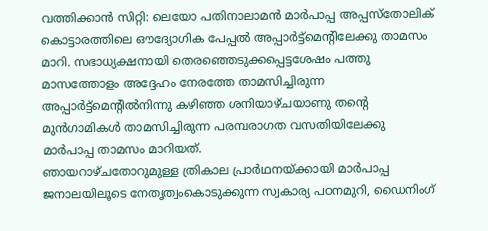വത്തിക്കാൻ സിറ്റി: ലെയോ പതിനാലാമൻ മാർപാപ്പ അപ്പസ്തോലിക് കൊട്ടാരത്തിലെ ഔദ്യോഗിക പേപ്പൽ അപ്പാർട്ട്മെന്റിലേക്കു താമസം മാറി. സഭാധ്യക്ഷനായി തെരഞ്ഞെടുക്കപ്പെട്ടശേഷം പത്തു മാസത്തോളം അദ്ദേഹം നേരത്തേ താമസിച്ചിരുന്ന അപ്പാർട്ട്മെന്റിൽനിന്നു കഴിഞ്ഞ ശനിയാഴ്ചയാണു തന്റെ മുൻഗാമികൾ താമസിച്ചിരുന്ന പരമ്പരാഗത വസതിയിലേക്കു മാർപാപ്പ താമസം മാറിയത്.
ഞായറാഴ്ചതോറുമുള്ള ത്രികാല പ്രാർഥനയ്ക്കായി മാർപാപ്പ ജനാലയിലൂടെ നേതൃത്വംകൊടുക്കുന്ന സ്വകാര്യ പഠനമുറി, ഡൈനിംഗ്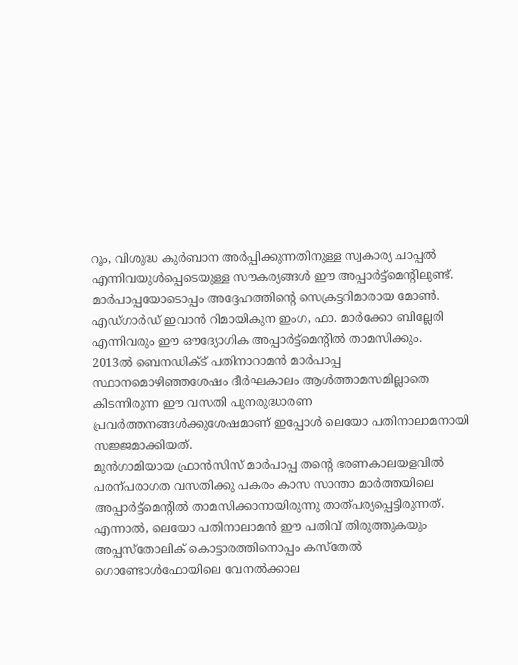റൂം, വിശുദ്ധ കുർബാന അർപ്പിക്കുന്നതിനുള്ള സ്വകാര്യ ചാപ്പൽ എന്നിവയുൾപ്പെടെയുള്ള സൗകര്യങ്ങൾ ഈ അപ്പാർട്ട്മെന്റിലുണ്ട്.
മാർപാപ്പയോടൊപ്പം അദ്ദേഹത്തിന്റെ സെക്രട്ടറിമാരായ മോൺ. എഡ്ഗാർഡ് ഇവാൻ റിമായികുന ഇംഗ, ഫാ. മാർക്കോ ബില്ലേരി എന്നിവരും ഈ ഔദ്യോഗിക അപ്പാർട്ട്മെന്റിൽ താമസിക്കും.
2013ൽ ബെനഡിക്ട് പതിനാറാമൻ മാർപാപ്പ സ്ഥാനമൊഴിഞ്ഞശേഷം ദീർഘകാലം ആൾത്താമസമില്ലാതെ കിടന്നിരുന്ന ഈ വസതി പുനരുദ്ധാരണ പ്രവർത്തനങ്ങൾക്കുശേഷമാണ് ഇപ്പോൾ ലെയോ പതിനാലാമനായി സജ്ജമാക്കിയത്.
മുൻഗാമിയായ ഫ്രാൻസിസ് മാർപാപ്പ തന്റെ ഭരണകാലയളവിൽ പരന്പരാഗത വസതിക്കു പകരം കാസ സാന്താ മാർത്തയിലെ അപ്പാർട്ട്മെന്റിൽ താമസിക്കാനായിരുന്നു താത്പര്യപ്പെട്ടിരുന്നത്. എന്നാൽ, ലെയോ പതിനാലാമൻ ഈ പതിവ് തിരുത്തുകയും അപ്പസ്തോലിക് കൊട്ടാരത്തിനൊപ്പം കസ്തേൽ ഗൊണ്ടോൾഫോയിലെ വേനൽക്കാല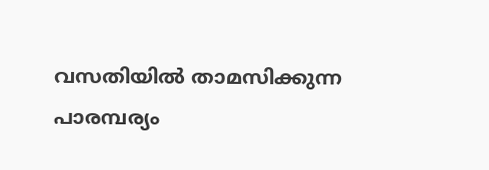വസതിയിൽ താമസിക്കുന്ന പാരമ്പര്യം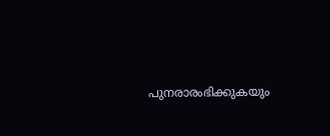പുനരാരംഭിക്കുകയും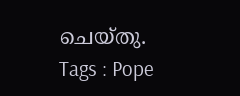ചെയ്തു.
Tags : Pope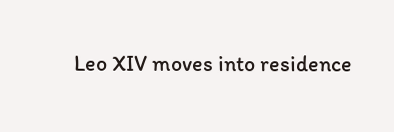Leo XIV moves into residence